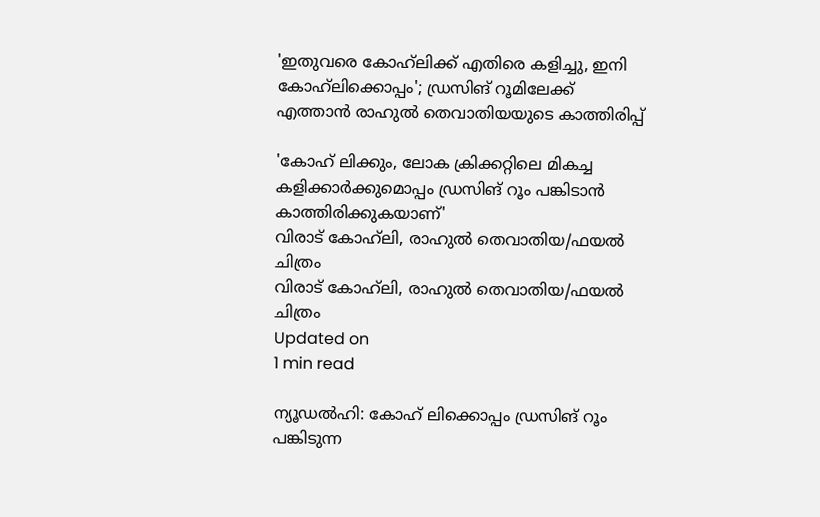'ഇതുവരെ കോഹ്‌ലിക്ക് എതിരെ കളിച്ചു, ഇനി കോഹ്‌ലിക്കൊപ്പം'; ഡ്രസിങ് റൂമിലേക്ക് എത്താന്‍ രാഹുല്‍ തെവാതിയയുടെ കാത്തിരിപ്പ്

'കോഹ് ലിക്കും, ലോക ക്രിക്കറ്റിലെ മികച്ച കളിക്കാര്‍ക്കുമൊപ്പം ഡ്രസിങ് റൂം പങ്കിടാന്‍ കാത്തിരിക്കുകയാണ്'
വിരാട് കോഹ്‌ലി, രാഹുല്‍ തെവാതിയ/ഫയല്‍ ചിത്രം
വിരാട് കോഹ്‌ലി, രാഹുല്‍ തെവാതിയ/ഫയല്‍ ചിത്രം
Updated on
1 min read

ന്യൂഡല്‍ഹി: കോഹ് ലിക്കൊപ്പം ഡ്രസിങ് റൂം പങ്കിടുന്ന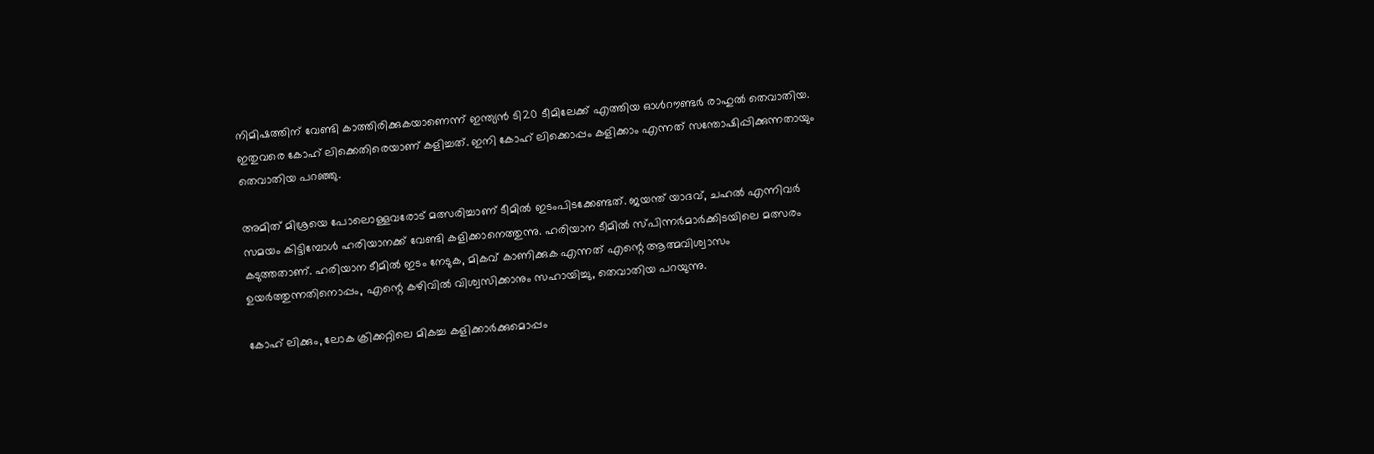നിമിഷത്തിന് വേണ്ടി കാത്തിരിക്കുകയാണെന്ന് ഇന്ത്യന്‍ ടി20 ടീമിലേക്ക് എത്തിയ ഓള്‍റൗണ്ടര്‍ രാഹുല്‍ തെവാതിയ. ഇതുവരെ കോഹ് ലിക്കെതിരെയാണ് കളിച്ചത്. ഇനി കോഹ് ലിക്കൊപ്പം കളിക്കാം എന്നത് സന്തോഷിപ്പിക്കുന്നതായും തെവാതിയ പറഞ്ഞു.

അമിത് മിശ്രയെ പോലൊള്ളവരോട് മത്സരിച്ചാണ് ടീമില്‍ ഇടംപിടക്കേണ്ടത്. ജയന്ത് യാദവ്, ചഹല്‍ എന്നിവര്‍ സമയം കിട്ടിമ്പോള്‍ ഹരിയാനക്ക് വേണ്ടി കളിക്കാനെത്തുന്നു. ഹരിയാന ടീമില്‍ സ്പിന്നര്‍മാര്‍ക്കിടയിലെ മത്സരം കടുത്തതാണ്. ഹരിയാന ടീമില്‍ ഇടം നേടുക, മികവ് കാണിക്കുക എന്നത് എന്റെ ആത്മവിശ്വാസം ഉയര്‍ത്തുന്നതിനൊപ്പം, എന്റെ കഴിവില്‍ വിശ്വസിക്കാനും സഹായിച്ചു, തെവാതിയ പറയുന്നു.

കോഹ് ലിക്കും, ലോക ക്രിക്കറ്റിലെ മികച്ച കളിക്കാര്‍ക്കുമൊപ്പം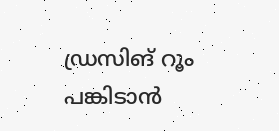ഡ്രസിങ് റൂം പങ്കിടാന്‍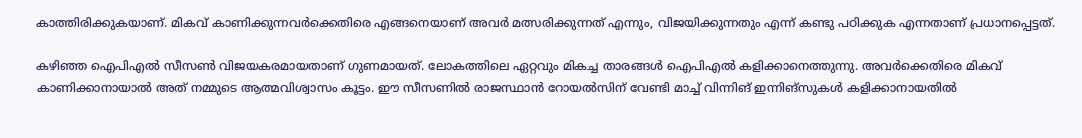കാത്തിരിക്കുകയാണ്. മികവ് കാണിക്കുന്നവര്‍ക്കെതിരെ എങ്ങനെയാണ് അവര്‍ മത്സരിക്കുന്നത് എന്നും, വിജയിക്കുന്നതും എന്ന് കണ്ടു പഠിക്കുക എന്നതാണ് പ്രധാനപ്പെട്ടത്.

കഴിഞ്ഞ ഐപിഎല്‍ സീസണ്‍ വിജയകരമായതാണ് ഗുണമായത്. ലോകത്തിലെ ഏറ്റവും മികച്ച താരങ്ങള്‍ ഐപിഎല്‍ കളിക്കാനെത്തുന്നു. അവര്‍ക്കെതിരെ മികവ് കാണിക്കാനായാല്‍ അത് നമ്മുടെ ആത്മവിശ്വാസം കൂട്ടം. ഈ സീസണില്‍ രാജസ്ഥാന്‍ റോയല്‍സിന് വേണ്ടി മാച്ച് വിന്നിങ് ഇന്നിങ്‌സുകള്‍ കളിക്കാനായതില്‍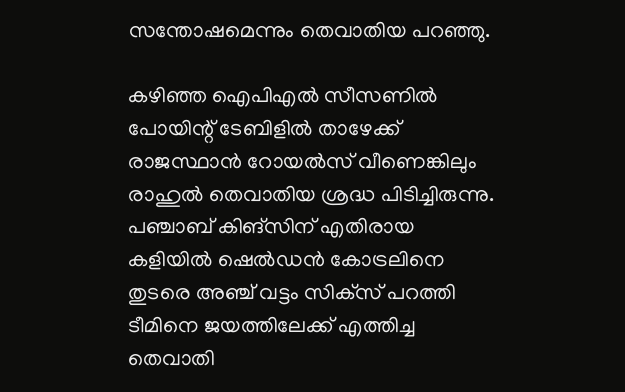സന്തോഷമെന്നും തെവാതിയ പറഞ്ഞു.

കഴിഞ്ഞ ഐപിഎല്‍ സീസണില്‍ പോയിന്റ് ടേബിളില്‍ താഴേക്ക് രാജസ്ഥാന്‍ റോയല്‍സ് വീണെങ്കിലും രാഹുല്‍ തെവാതിയ ശ്രദ്ധ പിടിച്ചിരുന്നു. പഞ്ചാബ് കിങ്‌സിന് എതിരായ കളിയില്‍ ഷെല്‍ഡന്‍ കോട്രലിനെ തുടരെ അഞ്ച് വട്ടം സിക്‌സ് പറത്തി ടീമിനെ ജയത്തിലേക്ക് എത്തിച്ച തെവാതി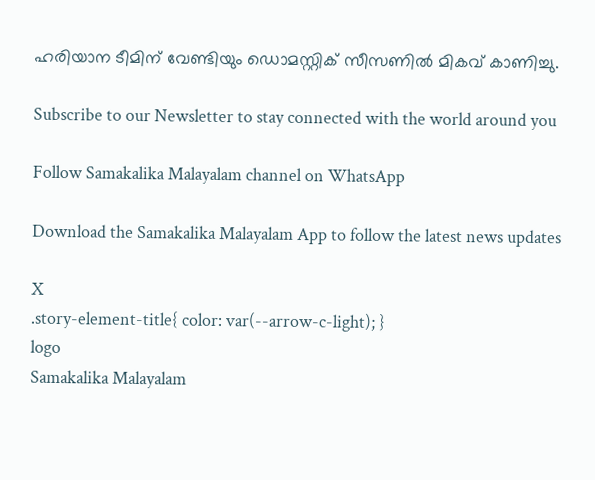ഹരിയാന ടീമിന് വേണ്ടിയും ഡൊമസ്റ്റിക് സീസണില്‍ മികവ് കാണിച്ചു.

Subscribe to our Newsletter to stay connected with the world around you

Follow Samakalika Malayalam channel on WhatsApp

Download the Samakalika Malayalam App to follow the latest news updates

X
.story-element-title{ color: var(--arrow-c-light); }
logo
Samakalika Malayalam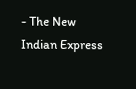- The New Indian Express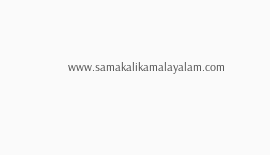www.samakalikamalayalam.com